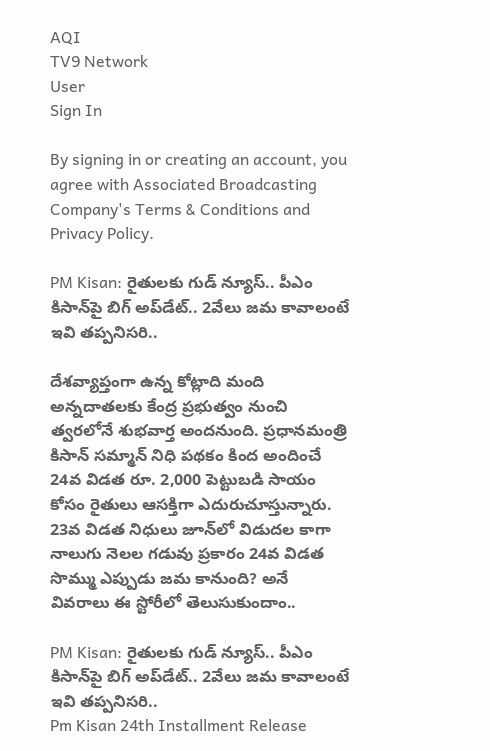AQI
TV9 Network
User
Sign In

By signing in or creating an account, you agree with Associated Broadcasting Company's Terms & Conditions and Privacy Policy.

PM Kisan: రైతులకు గుడ్ న్యూస్.. పీఎం కిసాన్‌పై బిగ్ అప్‌డేట్.. 2వేలు జమ కావాలంటే ఇవి తప్పనిసరి..

దేశవ్యాప్తంగా ఉన్న కోట్లాది మంది అన్నదాతలకు కేంద్ర ప్రభుత్వం నుంచి త్వరలోనే శుభవార్త అందనుంది. ప్రధానమంత్రి కిసాన్ సమ్మాన్ నిధి పథకం కింద అందించే 24వ విడత రూ. 2,000 పెట్టుబడి సాయం కోసం రైతులు ఆసక్తిగా ఎదురుచూస్తున్నారు. 23వ విడత నిధులు జూన్‌లో విడుదల కాగా నాలుగు నెలల గడువు ప్రకారం 24వ విడత సొమ్ము ఎప్పుడు జమ కానుంది? అనే వివరాలు ఈ స్టోరీలో తెలుసుకుందాం..

PM Kisan: రైతులకు గుడ్ న్యూస్.. పీఎం కిసాన్‌పై బిగ్ అప్‌డేట్.. 2వేలు జమ కావాలంటే ఇవి తప్పనిసరి..
Pm Kisan 24th Installment Release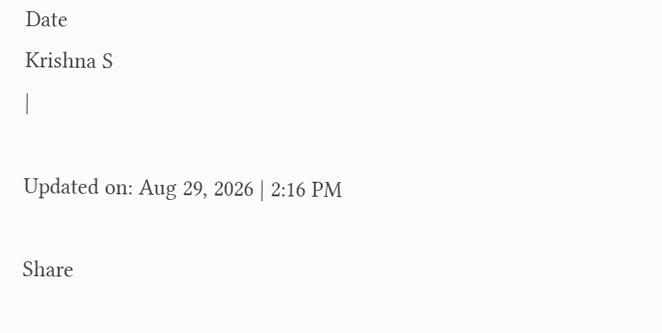Date
Krishna S
|

Updated on: Aug 29, 2026 | 2:16 PM

Share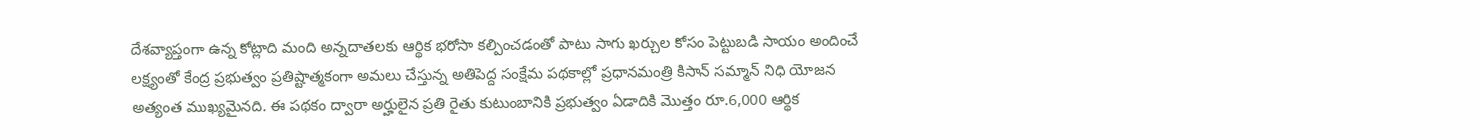దేశవ్యాప్తంగా ఉన్న కోట్లాది మంది అన్నదాతలకు ఆర్థిక భరోసా కల్పించడంతో పాటు సాగు ఖర్చుల కోసం పెట్టుబడి సాయం అందించే లక్ష్యంతో కేంద్ర ప్రభుత్వం ప్రతిష్టాత్మకంగా అమలు చేస్తున్న అతిపెద్ద సంక్షేమ పథకాల్లో ప్రధానమంత్రి కిసాన్ సమ్మాన్ నిధి యోజన అత్యంత ముఖ్యమైనది. ఈ పథకం ద్వారా అర్హులైన ప్రతి రైతు కుటుంబానికి ప్రభుత్వం ఏడాదికి మొత్తం రూ.6,000 ఆర్థిక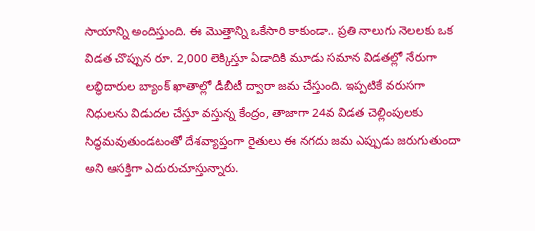సాయాన్ని అందిస్తుంది. ఈ మొత్తాన్ని ఒకేసారి కాకుండా.. ప్రతి నాలుగు నెలలకు ఒక విడత చొప్పున రూ. 2,000 లెక్కిస్తూ ఏడాదికి మూడు సమాన విడతల్లో నేరుగా లబ్ధిదారుల బ్యాంక్ ఖాతాల్లో డీబీటీ ద్వారా జమ చేస్తుంది. ఇప్పటికే వరుసగా నిధులను విడుదల చేస్తూ వస్తున్న కేంద్రం, తాజాగా 24వ విడత చెల్లింపులకు సిద్ధమవుతుండటంతో దేశవ్యాప్తంగా రైతులు ఈ నగదు జమ ఎప్పుడు జరుగుతుందా అని ఆసక్తిగా ఎదురుచూస్తున్నారు.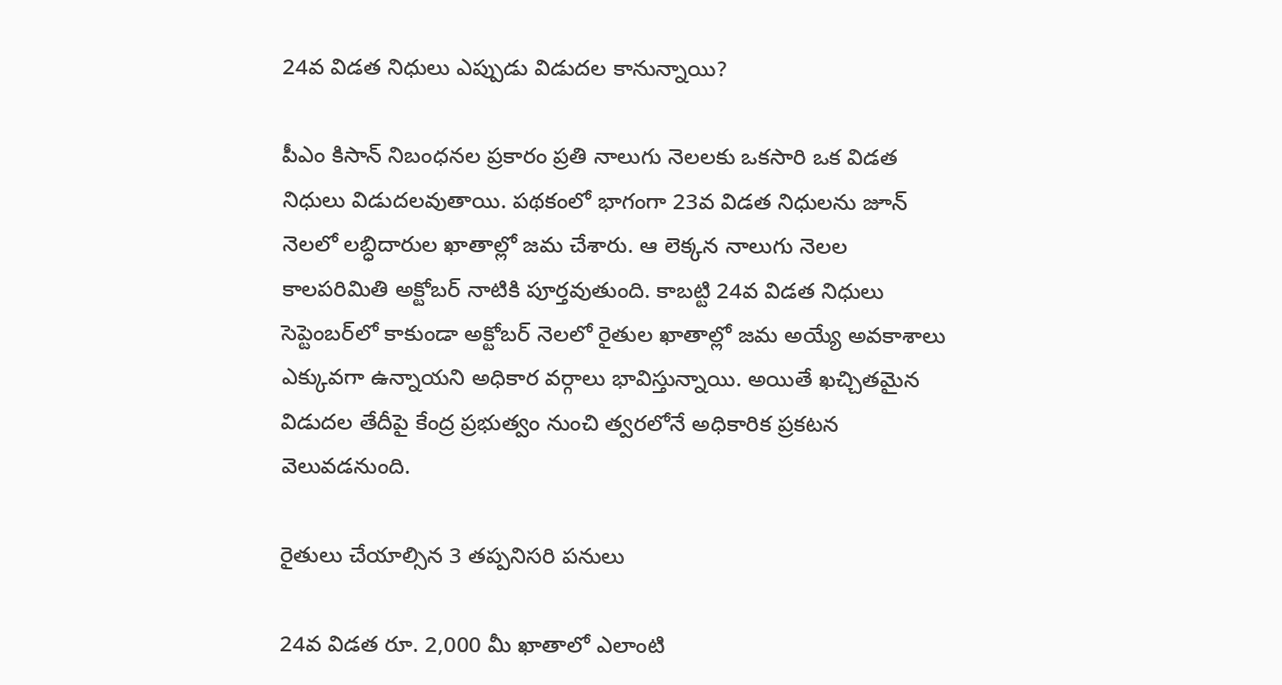24వ విడత నిధులు ఎప్పుడు విడుదల కానున్నాయి?

పీఎం కిసాన్ నిబంధనల ప్రకారం ప్రతి నాలుగు నెలలకు ఒకసారి ఒక విడత నిధులు విడుదలవుతాయి. పథకంలో భాగంగా 23వ విడత నిధులను జూన్ నెలలో లబ్ధిదారుల ఖాతాల్లో జమ చేశారు. ఆ లెక్కన నాలుగు నెలల కాలపరిమితి అక్టోబర్ నాటికి పూర్తవుతుంది. కాబట్టి 24వ విడత నిధులు సెప్టెంబర్‌లో కాకుండా అక్టోబర్ నెలలో రైతుల ఖాతాల్లో జమ అయ్యే అవకాశాలు ఎక్కువగా ఉన్నాయని అధికార వర్గాలు భావిస్తున్నాయి. అయితే ఖచ్చితమైన విడుదల తేదీపై కేంద్ర ప్రభుత్వం నుంచి త్వరలోనే అధికారిక ప్రకటన వెలువడనుంది.

రైతులు చేయాల్సిన 3 తప్పనిసరి పనులు

24వ విడత రూ. 2,000 మీ ఖాతాలో ఎలాంటి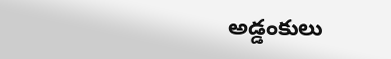అడ్డంకులు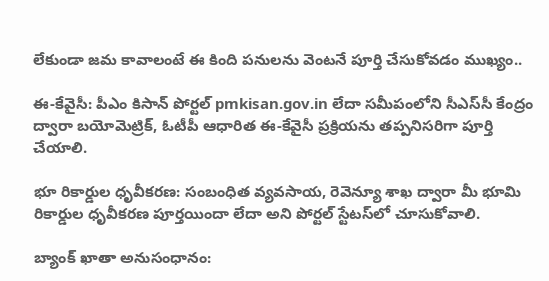లేకుండా జమ కావాలంటే ఈ కింది పనులను వెంటనే పూర్తి చేసుకోవడం ముఖ్యం..

ఈ-కేవైసీ: పీఎం కిసాన్ పోర్టల్ pmkisan.gov.in లేదా సమీపంలోని సీఎస్‌సీ కేంద్రం ద్వారా బయోమెట్రిక్, ఓటీపీ ఆధారిత ఈ-కేవైసీ ప్రక్రియను తప్పనిసరిగా పూర్తి చేయాలి.

భూ రికార్డుల ధృవీకరణ: సంబంధిత వ్యవసాయ, రెవెన్యూ శాఖ ద్వారా మీ భూమి రికార్డుల ధృవీకరణ పూర్తయిందా లేదా అని పోర్టల్ స్టేటస్‌లో చూసుకోవాలి.

బ్యాంక్ ఖాతా అనుసంధానం: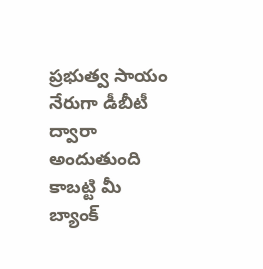ప్రభుత్వ సాయం నేరుగా డీబీటీ ద్వారా అందుతుంది కాబట్టి మీ బ్యాంక్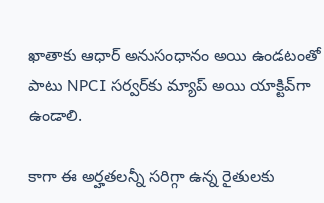ఖాతాకు ఆధార్ అనుసంధానం అయి ఉండటంతో పాటు NPCI సర్వర్‌కు మ్యాప్ అయి యాక్టివ్‌గా ఉండాలి.

కాగా ఈ అర్హతలన్నీ సరిగ్గా ఉన్న రైతులకు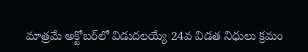మాత్రమే అక్టోబర్‌లో విడుదలయ్యే 24వ విడత నిధులు క్రమం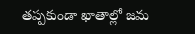తప్పకుండా ఖాతాల్లో జమ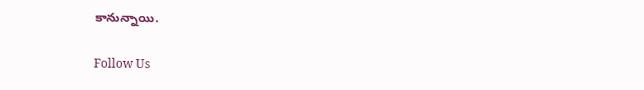కానున్నాయి.

Follow Us